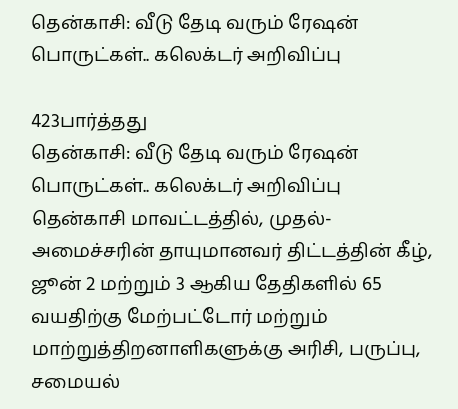தென்காசி: வீடு தேடி வரும் ரேஷன் பொருட்கள்.. கலெக்டர் அறிவிப்பு

423பார்த்தது
தென்காசி: வீடு தேடி வரும் ரேஷன் பொருட்கள்.. கலெக்டர் அறிவிப்பு
தென்காசி மாவட்டத்தில், முதல்-அமைச்சரின் தாயுமானவர் திட்டத்தின் கீழ், ஜூன் 2 மற்றும் 3 ஆகிய தேதிகளில் 65 வயதிற்கு மேற்பட்டோர் மற்றும் மாற்றுத்திறனாளிகளுக்கு அரிசி, பருப்பு, சமையல்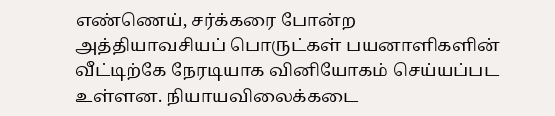எண்ணெய், சர்க்கரை போன்ற அத்தியாவசியப் பொருட்கள் பயனாளிகளின் வீட்டிற்கே நேரடியாக வினியோகம் செய்யப்பட உள்ளன. நியாயவிலைக்கடை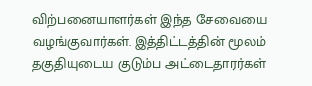விற்பனையாளர்கள் இந்த சேவையை வழங்குவார்கள். இத்திட்டத்தின் மூலம் தகுதியுடைய குடும்ப அட்டைதாரர்கள்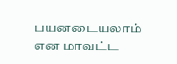பயனடையலாம் என மாவட்ட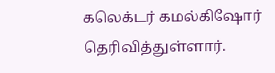கலெக்டர் கமல்கிஷோர் தெரிவித்துள்ளார்.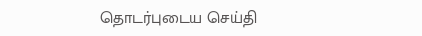தொடர்புடைய செய்தி